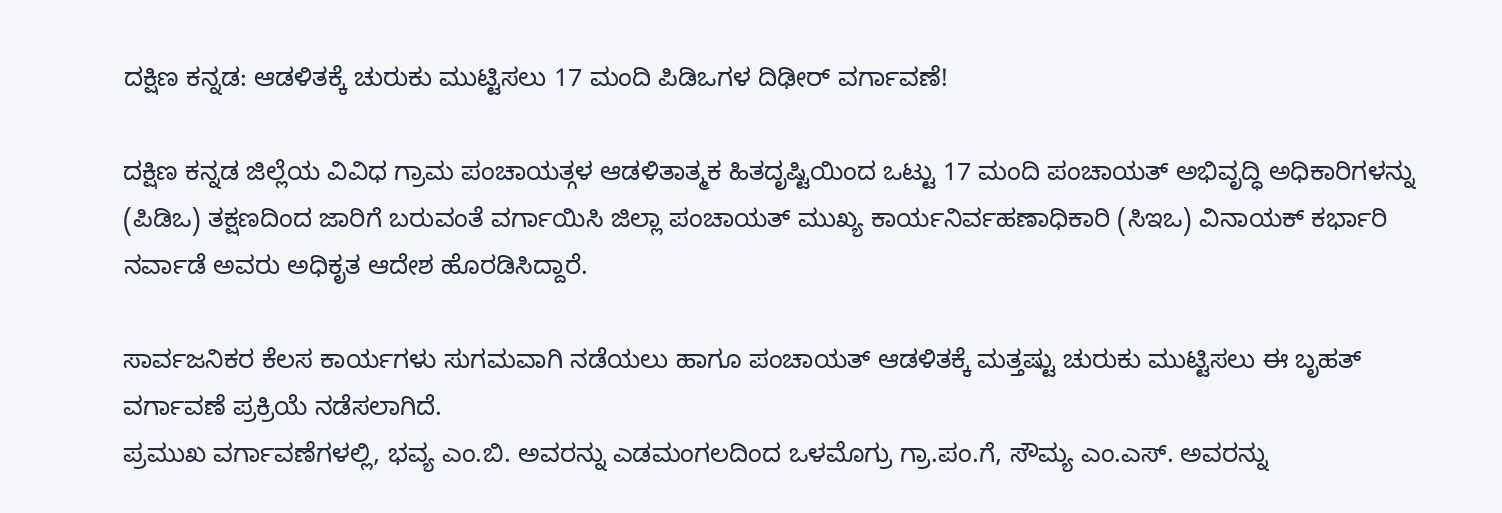ದಕ್ಷಿಣ ಕನ್ನಡ: ಆಡಳಿತಕ್ಕೆ ಚುರುಕು ಮುಟ್ಟಿಸಲು 17 ಮಂದಿ ಪಿಡಿಒಗಳ ದಿಢೀರ್ ವರ್ಗಾವಣೆ!

ದಕ್ಷಿಣ ಕನ್ನಡ ಜಿಲ್ಲೆಯ ವಿವಿಧ ಗ್ರಾಮ ಪಂಚಾಯತ್ಗಳ ಆಡಳಿತಾತ್ಮಕ ಹಿತದೃಷ್ಟಿಯಿಂದ ಒಟ್ಟು 17 ಮಂದಿ ಪಂಚಾಯತ್ ಅಭಿವೃದ್ಧಿ ಅಧಿಕಾರಿಗಳನ್ನು (ಪಿಡಿಒ) ತಕ್ಷಣದಿಂದ ಜಾರಿಗೆ ಬರುವಂತೆ ವರ್ಗಾಯಿಸಿ ಜಿಲ್ಲಾ ಪಂಚಾಯತ್ ಮುಖ್ಯ ಕಾರ್ಯನಿರ್ವಹಣಾಧಿಕಾರಿ (ಸಿಇಒ) ವಿನಾಯಕ್ ಕರ್ಭಾರಿ ನರ್ವಾಡೆ ಅವರು ಅಧಿಕೃತ ಆದೇಶ ಹೊರಡಿಸಿದ್ದಾರೆ.

ಸಾರ್ವಜನಿಕರ ಕೆಲಸ ಕಾರ್ಯಗಳು ಸುಗಮವಾಗಿ ನಡೆಯಲು ಹಾಗೂ ಪಂಚಾಯತ್ ಆಡಳಿತಕ್ಕೆ ಮತ್ತಷ್ಟು ಚುರುಕು ಮುಟ್ಟಿಸಲು ಈ ಬೃಹತ್ ವರ್ಗಾವಣೆ ಪ್ರಕ್ರಿಯೆ ನಡೆಸಲಾಗಿದೆ.
ಪ್ರಮುಖ ವರ್ಗಾವಣೆಗಳಲ್ಲಿ, ಭವ್ಯ ಎಂ.ಬಿ. ಅವರನ್ನು ಎಡಮಂಗಲದಿಂದ ಒಳಮೊಗ್ರು ಗ್ರಾ.ಪಂ.ಗೆ, ಸೌಮ್ಯ ಎಂ.ಎಸ್. ಅವರನ್ನು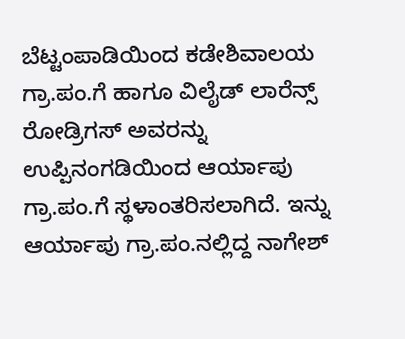ಬೆಟ್ಟಂಪಾಡಿಯಿಂದ ಕಡೇಶಿವಾಲಯ ಗ್ರಾ.ಪಂ.ಗೆ ಹಾಗೂ ವಿಲೈಡ್ ಲಾರೆನ್ಸ್ ರೋಡ್ರಿಗಸ್ ಅವರನ್ನು ಉಪ್ಪಿನಂಗಡಿಯಿಂದ ಆರ್ಯಾಪು ಗ್ರಾ.ಪಂ.ಗೆ ಸ್ಥಳಾಂತರಿಸಲಾಗಿದೆ. ಇನ್ನು ಆರ್ಯಾಪು ಗ್ರಾ.ಪಂ.ನಲ್ಲಿದ್ದ ನಾಗೇಶ್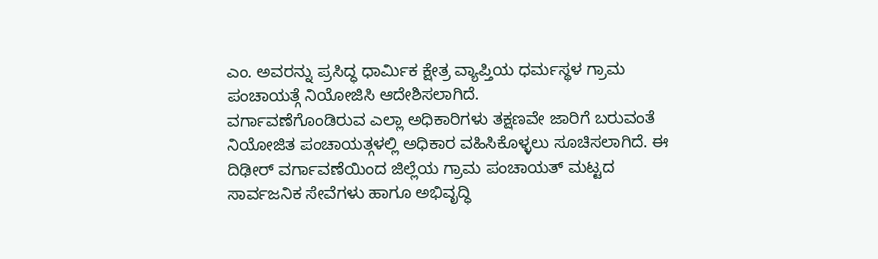ಎಂ. ಅವರನ್ನು ಪ್ರಸಿದ್ಧ ಧಾರ್ಮಿಕ ಕ್ಷೇತ್ರ ವ್ಯಾಪ್ತಿಯ ಧರ್ಮಸ್ಥಳ ಗ್ರಾಮ ಪಂಚಾಯತ್ಗೆ ನಿಯೋಜಿಸಿ ಆದೇಶಿಸಲಾಗಿದೆ.
ವರ್ಗಾವಣೆಗೊಂಡಿರುವ ಎಲ್ಲಾ ಅಧಿಕಾರಿಗಳು ತಕ್ಷಣವೇ ಜಾರಿಗೆ ಬರುವಂತೆ ನಿಯೋಜಿತ ಪಂಚಾಯತ್ಗಳಲ್ಲಿ ಅಧಿಕಾರ ವಹಿಸಿಕೊಳ್ಳಲು ಸೂಚಿಸಲಾಗಿದೆ. ಈ ದಿಢೀರ್ ವರ್ಗಾವಣೆಯಿಂದ ಜಿಲ್ಲೆಯ ಗ್ರಾಮ ಪಂಚಾಯತ್ ಮಟ್ಟದ ಸಾರ್ವಜನಿಕ ಸೇವೆಗಳು ಹಾಗೂ ಅಭಿವೃದ್ಧಿ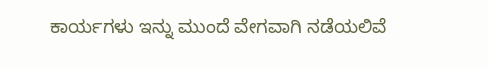ಕಾರ್ಯಗಳು ಇನ್ನು ಮುಂದೆ ವೇಗವಾಗಿ ನಡೆಯಲಿವೆ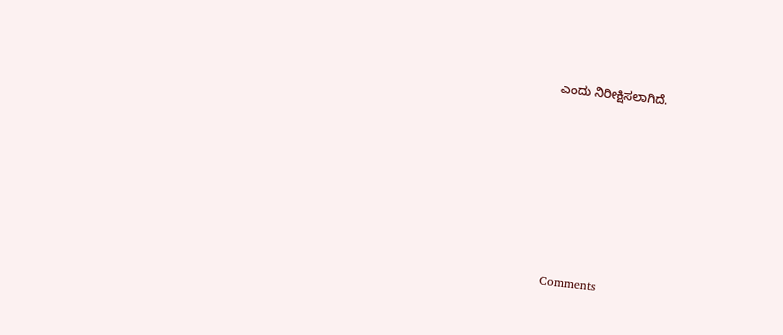ಎಂದು ನಿರೀಕ್ಷಿಸಲಾಗಿದೆ.







Comments